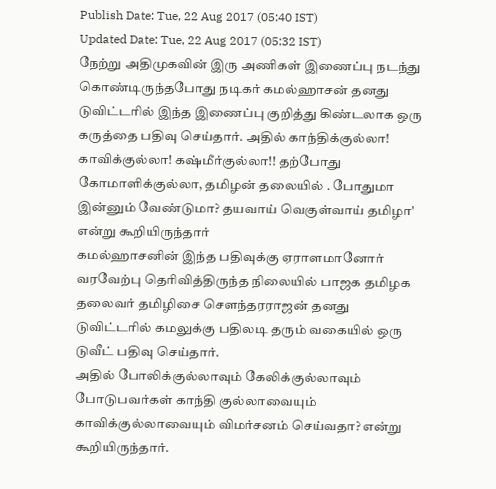Publish Date: Tue, 22 Aug 2017 (05:40 IST)
Updated Date: Tue, 22 Aug 2017 (05:32 IST)
நேற்று அதிமுகவின் இரு அணிகள் இணைப்பு நடந்து கொண்டிருந்தபோது நடிகர் கமல்ஹாசன் தனது டுவிட்டரில் இந்த இணைப்பு குறித்து கிண்டலாக ஒரு கருத்தை பதிவு செய்தார். அதில் காந்திக்குல்லா! காவிக்குல்லா! கஷ்மீர்குல்லா!! தற்போது கோமாளிக்குல்லா, தமிழன் தலையில் . போதுமா இன்னும் வேண்டுமா? தயவாய் வெகுள்வாய் தமிழா' என்று கூறியிருந்தார்
கமல்ஹாசனின் இந்த பதிவுக்கு ஏராளமானோர் வரவேற்பு தெரிவித்திருந்த நிலையில் பாஜக தமிழக தலைவர் தமிழிசை செளந்தரராஜன் தனது டுவிட்டரில் கமலுக்கு பதிலடி தரும் வகையில் ஒரு டுவீட் பதிவு செய்தார்.
அதில் போலிக்குல்லாவும் கேலிக்குல்லாவும் போடுபவர்கள் காந்தி குல்லாவையும் காவிக்குல்லாவையும் விமர்சனம் செய்வதா? என்று கூறியிருந்தார்.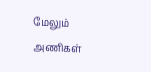மேலும் அணிகள்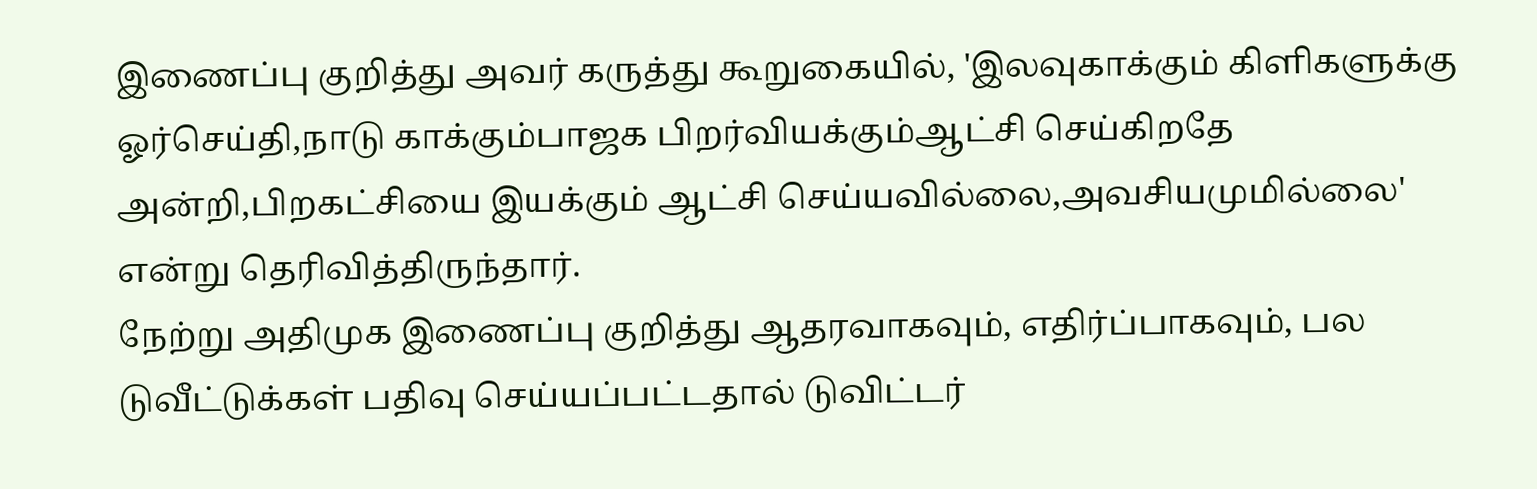இணைப்பு குறித்து அவர் கருத்து கூறுகையில், 'இலவுகாக்கும் கிளிகளுக்கு ஓர்செய்தி,நாடு காக்கும்பாஜக பிறர்வியக்கும்ஆட்சி செய்கிறதே அன்றி,பிறகட்சியை இயக்கும் ஆட்சி செய்யவில்லை,அவசியமுமில்லை' என்று தெரிவித்திருந்தார்.
நேற்று அதிமுக இணைப்பு குறித்து ஆதரவாகவும், எதிர்ப்பாகவும், பல டுவீட்டுக்கள் பதிவு செய்யப்பட்டதால் டுவிட்டர்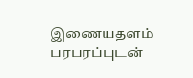இணையதளம் பரபரப்புடன்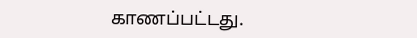காணப்பட்டது.